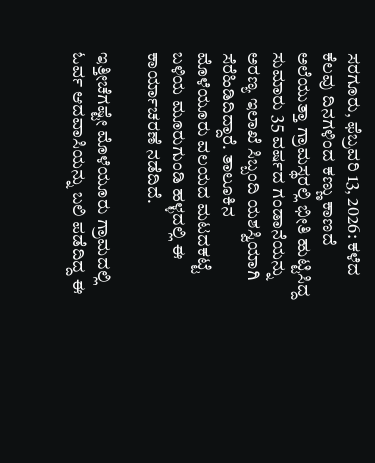ಸರಗೂರು, ಫೆಬ್ರವರಿ 13, 2026: ಕಳೆದ ಕೆಲವು ದಿನಗಳಿಂದ ಕಣ್ಣು ಕಾಣದೆ ಅಲೆಯುತ್ತಾ ಗ್ರಾಮಸ್ಥರಲ್ಲಿ ಭೀತಿ ಹುಟ್ಟಿಸಿದ್ದ ಸುಮಾರು 35 ವರ್ಷದ ಗಂಡಾನೆಯನ್ನು ಅರಣ್ಯ ಇಲಾಖೆ ಸಿಬ್ಬಂದಿ ಯಶಸ್ವಿಯಾಗಿ ಸೆರೆಹಿಡಿದಿದ್ದಾರೆ. ತಾಲೂಕಿನ ಮೊಳೆಯೂರು ವಲಯದ ಮಟದಕಟ್ಟೆ ಬಳಿಯ ಮೂರುಗುಂಡಿ ಹಳ್ಳದಲ್ಲಿ ಈ ಕಾರ್ಯಾಚರಣೆ ನಡೆದಿದೆ.

ಇತ್ತೀಚೆಗಷ್ಟೇ ಮೊಳೆಯೂರು ಗ್ರಾಮದಲ್ಲಿ ಓರ್ವ ಆದವಾಸಿಯನ್ನು ಬಲಿ ಪಡೆದಿದ್ದ ಈ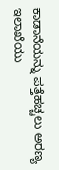ಕಾಡಾನೆಯನ್ನು ಪತ್ತೆಹಚ್ಚಲು ಅರಣ್ಯ ಇಲಾಖೆಯು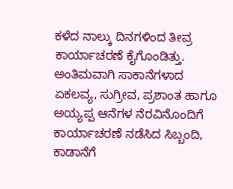ಕಳೆದ ನಾಲ್ಕು ದಿನಗಳಿಂದ ತೀವ್ರ ಕಾರ್ಯಾಚರಣೆ ಕೈಗೊಂಡಿತ್ತು. ಅಂತಿಮವಾಗಿ ಸಾಕಾನೆಗಳಾದ ಏಕಲವ್ಯ, ಸುಗ್ರೀವ, ಪ್ರಶಾಂತ ಹಾಗೂ ಅಯ್ಯಪ್ಪ ಆನೆಗಳ ನೆರವಿನೊಂದಿಗೆ ಕಾರ್ಯಾಚರಣೆ ನಡೆಸಿದ ಸಿಬ್ಬಂದಿ, ಕಾಡಾನೆಗೆ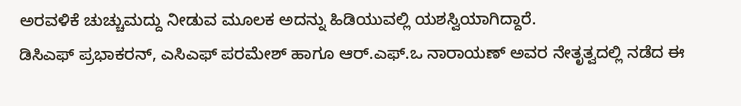ಅರವಳಿಕೆ ಚುಚ್ಚುಮದ್ದು ನೀಡುವ ಮೂಲಕ ಅದನ್ನು ಹಿಡಿಯುವಲ್ಲಿ ಯಶಸ್ವಿಯಾಗಿದ್ದಾರೆ.
ಡಿಸಿಎಫ್ ಪ್ರಭಾಕರನ್, ಎಸಿಎಫ್ ಪರಮೇಶ್ ಹಾಗೂ ಆರ್.ಎಫ್.ಒ ನಾರಾಯಣ್ ಅವರ ನೇತೃತ್ವದಲ್ಲಿ ನಡೆದ ಈ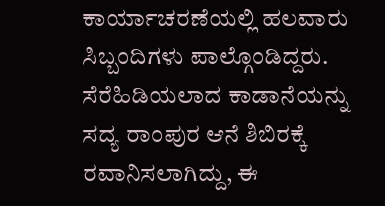ಕಾರ್ಯಾಚರಣೆಯಲ್ಲಿ ಹಲವಾರು ಸಿಬ್ಬಂದಿಗಳು ಪಾಲ್ಗೊಂಡಿದ್ದರು. ಸೆರೆಹಿಡಿಯಲಾದ ಕಾಡಾನೆಯನ್ನು ಸದ್ಯ ರಾಂಪುರ ಆನೆ ಶಿಬಿರಕ್ಕೆ ರವಾನಿಸಲಾಗಿದ್ದು, ಈ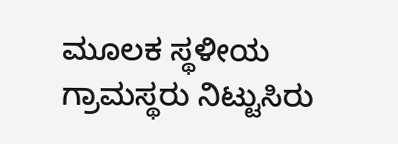ಮೂಲಕ ಸ್ಥಳೀಯ ಗ್ರಾಮಸ್ಥರು ನಿಟ್ಟುಸಿರು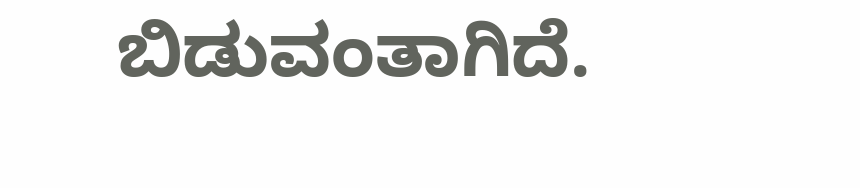ಬಿಡುವಂತಾಗಿದೆ.